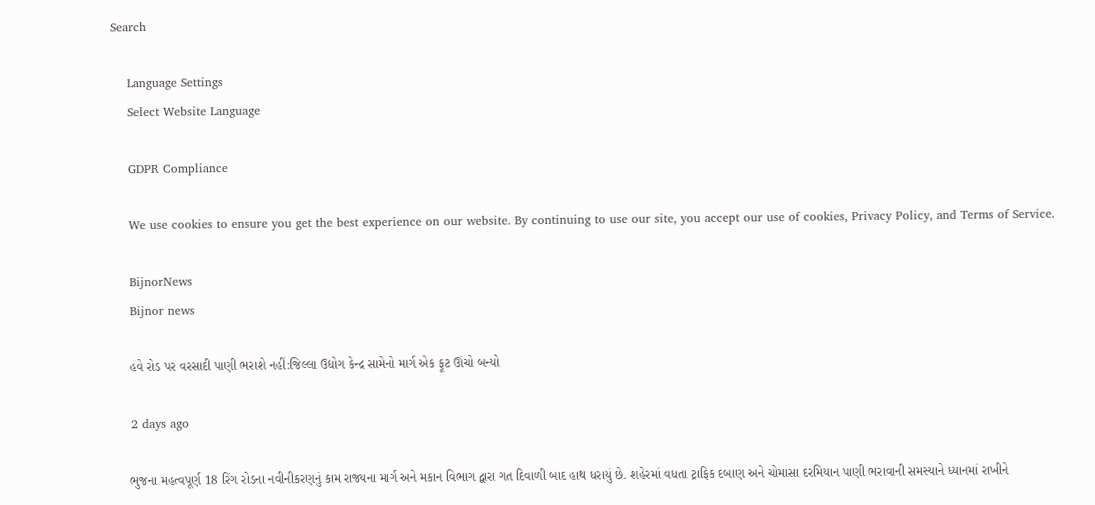Search

    Language Settings
    Select Website Language

    GDPR Compliance

    We use cookies to ensure you get the best experience on our website. By continuing to use our site, you accept our use of cookies, Privacy Policy, and Terms of Service.

    BijnorNews
    Bijnor news

    હવે રોડ પર વરસાદી પાણી ભરાશે નહીં:જિલ્લા ઉદ્યોગ કેન્દ્ર સામેનો માર્ગ એક ફૂટ ઊંચો બન્યો

    2 days ago

    ભુજના મહત્વપૂર્ણ 18 રિંગ રોડના નવીનીકરણનું કામ રાજ્યના માર્ગ અને મકાન વિભાગ દ્વારા ગત દિવાળી બાદ હાથ ધરાયું છે. શહેરમાં વધતા ટ્રાફિક દબાણ અને ચોમાસા દરમિયાન પાણી ભરાવાની સમસ્યાને ધ્યાનમાં રાખીને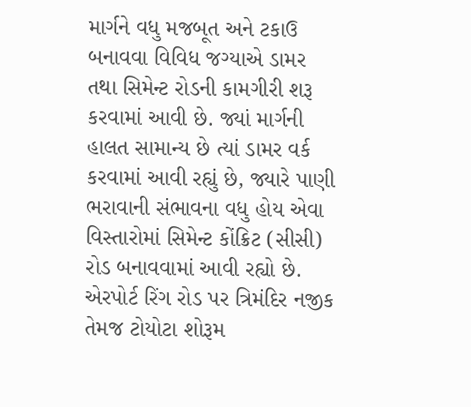માર્ગને વધુ મજબૂત અને ટકાઉ બનાવવા વિવિધ જગ્યાએ ડામર તથા સિમેન્ટ રોડની કામગીરી શરૂ કરવામાં આવી છે. જ્યાં માર્ગની હાલત સામાન્ય છે ત્યાં ડામર વર્ક કરવામાં આવી રહ્યું છે, જ્યારે પાણી ભરાવાની સંભાવના વધુ હોય એવા વિસ્તારોમાં સિમેન્ટ કોંક્રિટ (સીસી) રોડ બનાવવામાં આવી રહ્યો છે. એરપોર્ટ રિંગ રોડ પર ત્રિમંદિર નજીક તેમજ ટોયોટા શોરૂમ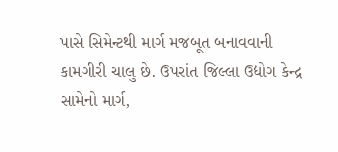પાસે સિમેન્ટથી માર્ગ મજબૂત બનાવવાની કામગીરી ચાલુ છે. ઉપરાંત જિલ્લા ઉદ્યોગ કેન્દ્ર સામેનો માર્ગ,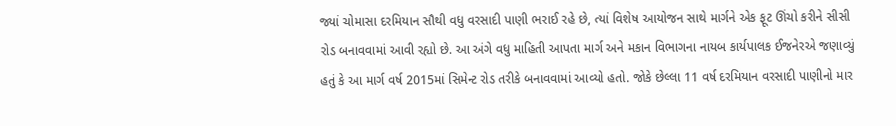જ્યાં ચોમાસા દરમિયાન સૌથી વધુ વરસાદી પાણી ભરાઈ રહે છે, ત્યાં વિશેષ આયોજન સાથે માર્ગને એક ફૂટ ઊંચો કરીને સીસી રોડ બનાવવામાં આવી રહ્યો છે. આ અંગે વધુ માહિતી આપતા માર્ગ અને મકાન વિભાગના નાયબ કાર્યપાલક ઈજનેરએ જણાવ્યું હતું કે આ માર્ગ વર્ષ 2015માં સિમેન્ટ રોડ તરીકે બનાવવામાં આવ્યો હતો. જોકે છેલ્લા 11 વર્ષ દરમિયાન વરસાદી પાણીનો માર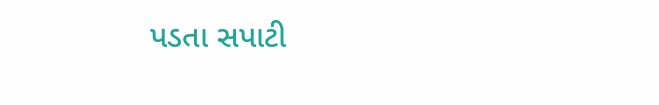પડતા સપાટી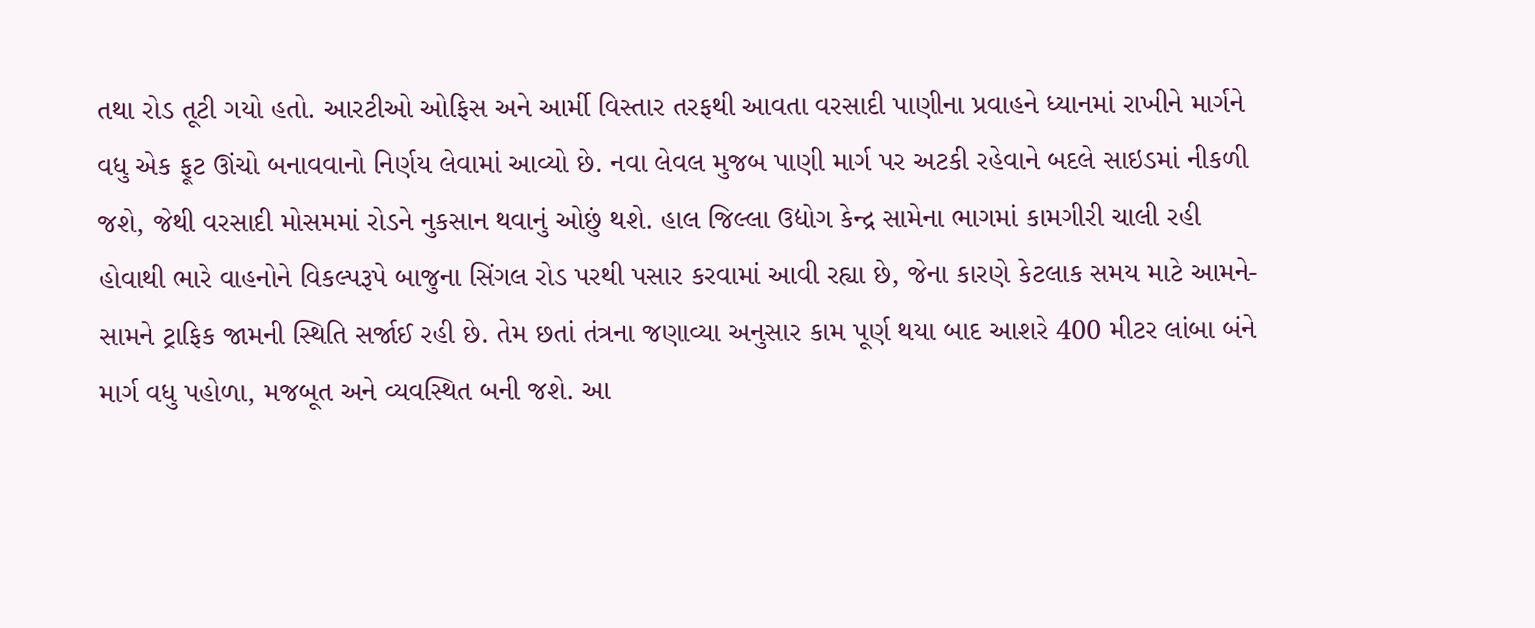તથા રોડ તૂટી ગયો હતો. આરટીઓ ઓફિસ અને આર્મી વિસ્તાર તરફથી આવતા વરસાદી પાણીના પ્રવાહને ધ્યાનમાં રાખીને માર્ગને વધુ એક ફૂટ ઊંચો બનાવવાનો નિર્ણય લેવામાં આવ્યો છે. નવા લેવલ મુજબ પાણી માર્ગ પર અટકી રહેવાને બદલે સાઇડમાં નીકળી જશે, જેથી વરસાદી મોસમમાં રોડને નુકસાન થવાનું ઓછું થશે. હાલ જિલ્લા ઉદ્યોગ કેન્દ્ર સામેના ભાગમાં કામગીરી ચાલી રહી હોવાથી ભારે વાહનોને વિકલ્પરૂપે બાજુના સિંગલ રોડ પરથી પસાર કરવામાં આવી રહ્યા છે, જેના કારણે કેટલાક સમય માટે આમને-સામને ટ્રાફિક જામની સ્થિતિ સર્જાઈ રહી છે. તેમ છતાં તંત્રના જણાવ્યા અનુસાર કામ પૂર્ણ થયા બાદ આશરે 400 મીટર લાંબા બંને માર્ગ વધુ પહોળા, મજબૂત અને વ્યવસ્થિત બની જશે. આ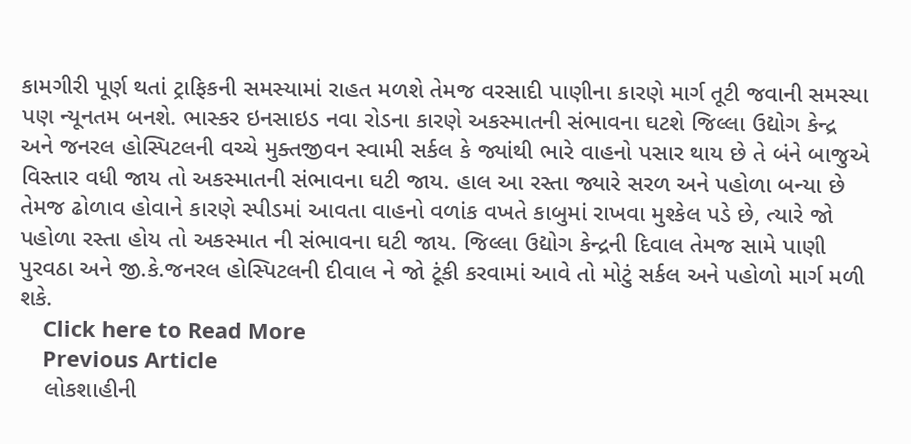કામગીરી પૂર્ણ થતાં ટ્રાફિકની સમસ્યામાં રાહત મળશે તેમજ વરસાદી પાણીના કારણે માર્ગ તૂટી જવાની સમસ્યા પણ ન્યૂનતમ બનશે. ભાસ્કર ઇનસાઇડ નવા રોડના કારણે અકસ્માતની સંભાવના ઘટશે જિલ્લા ઉદ્યોગ કેન્દ્ર અને જનરલ હોસ્પિટલની વચ્ચે મુક્તજીવન સ્વામી સર્કલ કે જ્યાંથી ભારે વાહનો પસાર થાય છે તે બંને બાજુએ વિસ્તાર વધી જાય તો અકસ્માતની સંભાવના ઘટી જાય. હાલ આ રસ્તા જ્યારે સરળ અને પહોળા બન્યા છે તેમજ ઢોળાવ હોવાને કારણે સ્પીડમાં આવતા વાહનો વળાંક વખતે કાબુમાં રાખવા મુશ્કેલ પડે છે, ત્યારે જો પહોળા રસ્તા હોય તો અકસ્માત ની સંભાવના ઘટી જાય. જિલ્લા ઉદ્યોગ કેન્દ્રની દિવાલ તેમજ સામે પાણી પુરવઠા અને જી.કે.જનરલ હોસ્પિટલની દીવાલ ને જો ટૂંકી કરવામાં આવે તો મોટું સર્કલ અને પહોળો માર્ગ મળી શકે.
    Click here to Read More
    Previous Article
    લોકશાહીની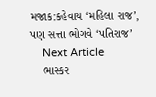મજાક:કહેવાય ‘મહિલા રાજ’, પણ સત્તા ભોગવે ‘પતિરાજ’
    Next Article
    ભાસ્કર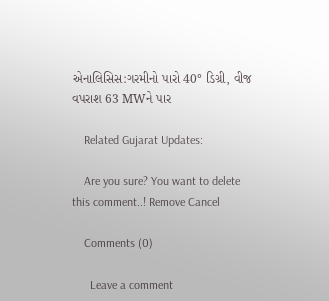એનાલિસિસ:ગરમીનો પારો 40° ડિગ્રી, વીજ વપરાશ 63 MWને પાર

    Related Gujarat Updates:

    Are you sure? You want to delete this comment..! Remove Cancel

    Comments (0)

      Leave a comment